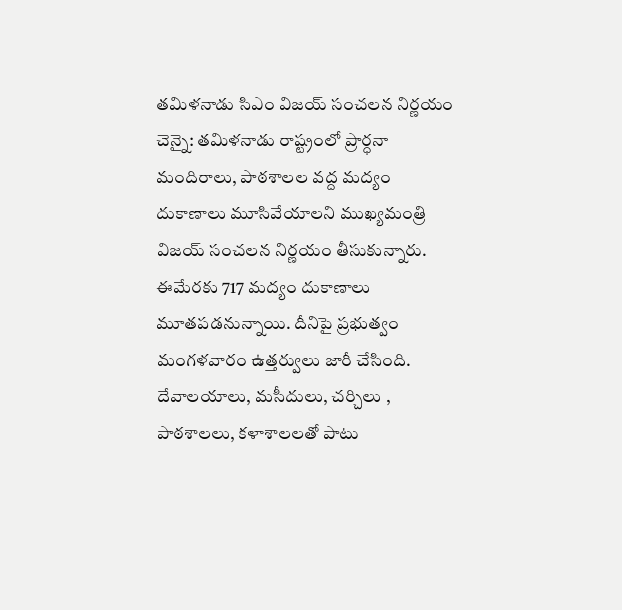తమిళనాడు సిఎం విజయ్ సంచలన నిర్ణయం
చెన్నై: తమిళనాడు రాష్ట్రంలో ప్రార్ధనా మందిరాలు, పాఠశాలల వద్ద మద్యం దుకాణాలు మూసివేయాలని ముఖ్యమంత్రి విజయ్ సంచలన నిర్ణయం తీసుకున్నారు. ఈమేరకు 717 మద్యం దుకాణాలు మూతపడనున్నాయి. దీనిపై ప్రభుత్వం మంగళవారం ఉత్తర్వులు జారీ చేసింది. దేవాలయాలు, మసీదులు, చర్చిలు , పాఠశాలలు, కళాశాలలతో పాటు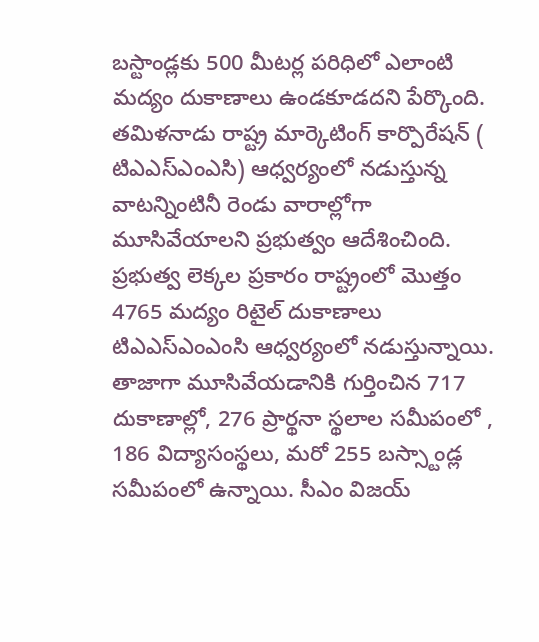బస్టాండ్లకు 500 మీటర్ల పరిధిలో ఎలాంటి మద్యం దుకాణాలు ఉండకూడదని పేర్కొంది. తమిళనాడు రాష్ట్ర మార్కెటింగ్ కార్పొరేషన్ ( టిఎఎస్ఎంఎసి) ఆధ్వర్యంలో నడుస్తున్న వాటన్నింటినీ రెండు వారాల్లోగా మూసివేయాలని ప్రభుత్వం ఆదేశించింది. ప్రభుత్వ లెక్కల ప్రకారం రాష్ట్రంలో మొత్తం 4765 మద్యం రిటైల్ దుకాణాలు టిఎఎస్ఎంఎంసి ఆధ్వర్యంలో నడుస్తున్నాయి. తాజాగా మూసివేయడానికి గుర్తించిన 717 దుకాణాల్లో, 276 ప్రార్థనా స్థలాల సమీపంలో , 186 విద్యాసంస్థలు, మరో 255 బస్స్టాండ్ల సమీపంలో ఉన్నాయి. సీఎం విజయ్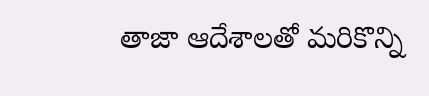తాజా ఆదేశాలతో మరికొన్ని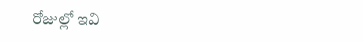రోజుల్లో ఇవి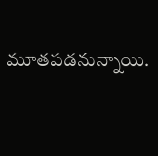మూతపడనున్నాయి.